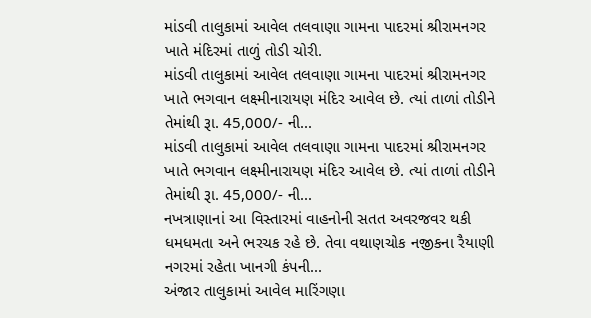માંડવી તાલુકામાં આવેલ તલવાણા ગામના પાદરમાં શ્રીરામનગર ખાતે મંદિરમાં તાળું તોડી ચોરી.
માંડવી તાલુકામાં આવેલ તલવાણા ગામના પાદરમાં શ્રીરામનગર ખાતે ભગવાન લક્ષ્મીનારાયણ મંદિર આવેલ છે. ત્યાં તાળાં તોડીને તેમાંથી રૂા. 45,000/- ની...
માંડવી તાલુકામાં આવેલ તલવાણા ગામના પાદરમાં શ્રીરામનગર ખાતે ભગવાન લક્ષ્મીનારાયણ મંદિર આવેલ છે. ત્યાં તાળાં તોડીને તેમાંથી રૂા. 45,000/- ની...
નખત્રાણાનાં આ વિસ્તારમાં વાહનોની સતત અવરજવર થકી ધમધમતા અને ભરચક રહે છે. તેવા વથાણચોક નજીકના રૈયાણી નગરમાં રહેતા ખાનગી કંપની...
અંજાર તાલુકામાં આવેલ મારિંગણા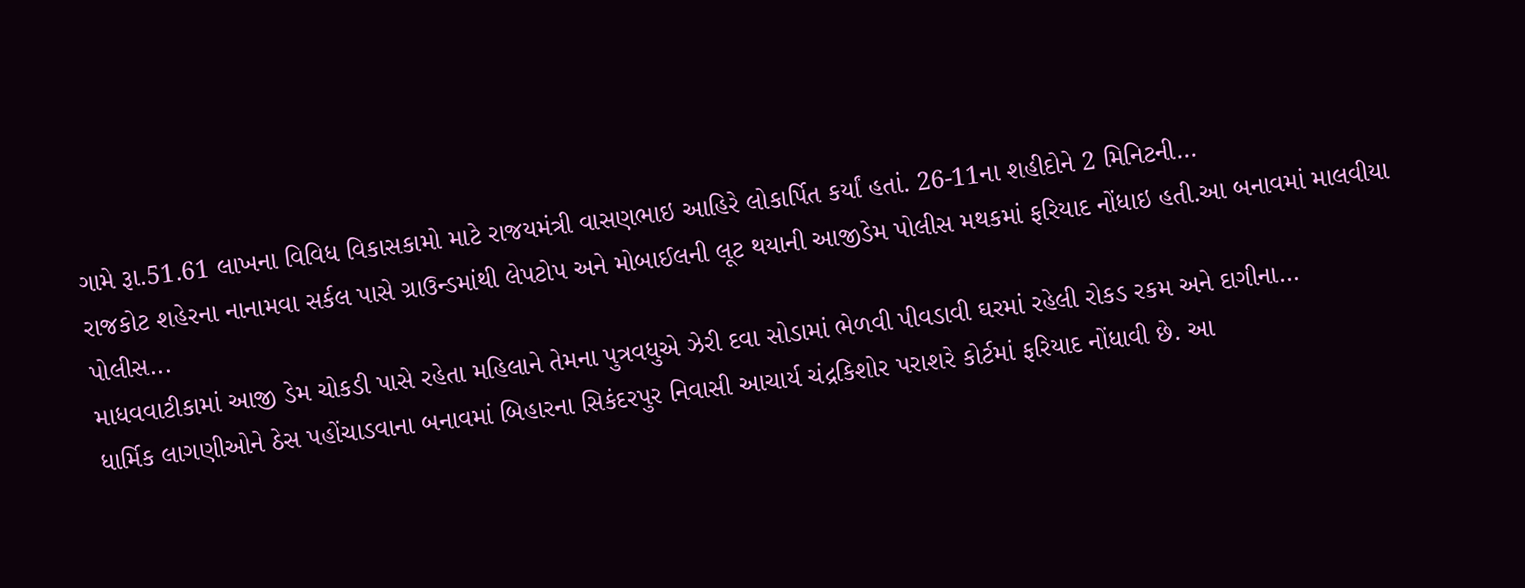ગામે રૂા.51.61 લાખના વિવિધ વિકાસકામો માટે રાજયમંત્રી વાસણભાઇ આહિરે લોકાર્પિત કર્યાં હતાં. 26-11ના શહીદોને 2 મિનિટની...
રાજકોટ શહેરના નાનામવા સર્કલ પાસે ગ્રાઉન્ડમાંથી લેપટોપ અને મોબાઈલની લૂટ થયાની આજીડેમ પોલીસ મથકમાં ફરિયાદ નોંધાઇ હતી.આ બનાવમાં માલવીયા પોલીસ...
માધવવાટીકામાં આજી ડેમ ચોકડી પાસે રહેતા મહિલાને તેમના પુત્રવધુએ ઝેરી દવા સોડામાં ભેળવી પીવડાવી ઘરમાં રહેલી રોકડ રકમ અને દાગીના...
ધાર્મિક લાગણીઓને ઠેસ પહોંચાડવાના બનાવમાં બિહારના સિકંદરપુર નિવાસી આચાર્ય ચંદ્રકિશોર પરાશરે કોર્ટમાં ફરિયાદ નોંધાવી છે. આ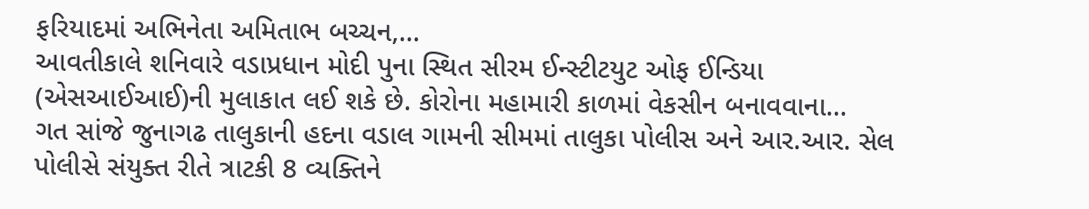ફરિયાદમાં અભિનેતા અમિતાભ બચ્ચન,...
આવતીકાલે શનિવારે વડાપ્રધાન મોદી પુના સ્થિત સીરમ ઈન્સ્ટીટયુટ ઓફ ઈન્ડિયા (એસઆઈઆઈ)ની મુલાકાત લઈ શકે છે. કોરોના મહામારી કાળમાં વેકસીન બનાવવાના...
ગત સાંજે જુનાગઢ તાલુકાની હદના વડાલ ગામની સીમમાં તાલુકા પોલીસ અને આર.આર. સેલ પોલીસે સંયુક્ત રીતે ત્રાટકી 8 વ્યક્તિને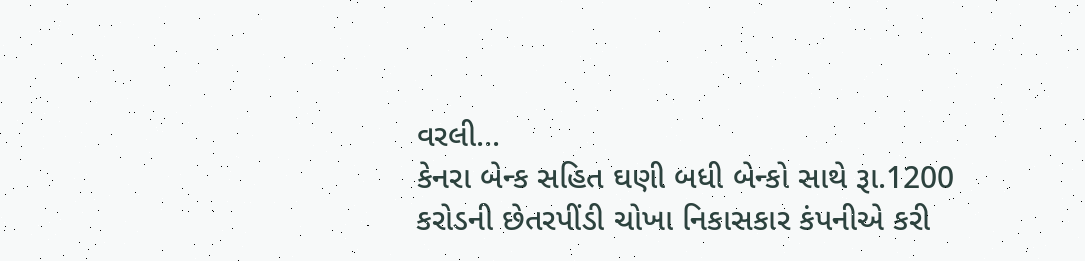વરલી...
કેનરા બેન્ક સહિત ઘણી બધી બેન્કો સાથે રૂા.1200 કરોડની છેતરપીંડી ચોખા નિકાસકાર કંપનીએ કરી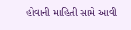હોવાની માહિતી સામે આવી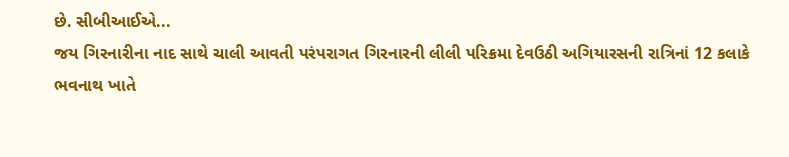છે. સીબીઆઈએ...
જય ગિરનારીના નાદ સાથે ચાલી આવતી પરંપરાગત ગિરનારની લીલી પરિક્રમા દેવઉઠી અગિયારસની રાત્રિનાં 12 કલાકે ભવનાથ ખાતે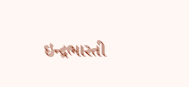ઇન્દ્રભારતી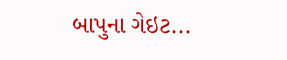બાપુના ગેઇટ...